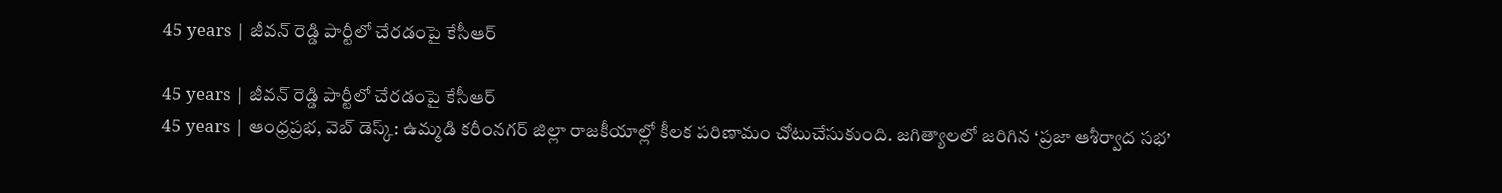45 years | జీవన్ రెడ్డి పార్టీలో చేరడంపై కేసీఆర్

45 years | జీవన్ రెడ్డి పార్టీలో చేరడంపై కేసీఆర్
45 years | ఆంధ్రప్రభ, వెబ్ డెస్క్: ఉమ్మడి కరీంనగర్ జిల్లా రాజకీయాల్లో కీలక పరిణామం చోటుచేసుకుంది. జగిత్యాలలో జరిగిన ‘ప్రజా ఆశీర్వాద సభ’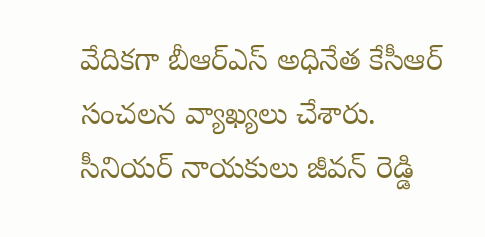వేదికగా బీఆర్ఎస్ అధినేత కేసీఆర్ సంచలన వ్యాఖ్యలు చేశారు. సీనియర్ నాయకులు జీవన్ రెడ్డి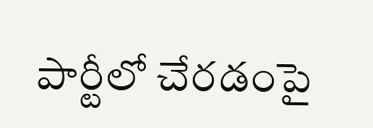పార్టీలో చేరడంపై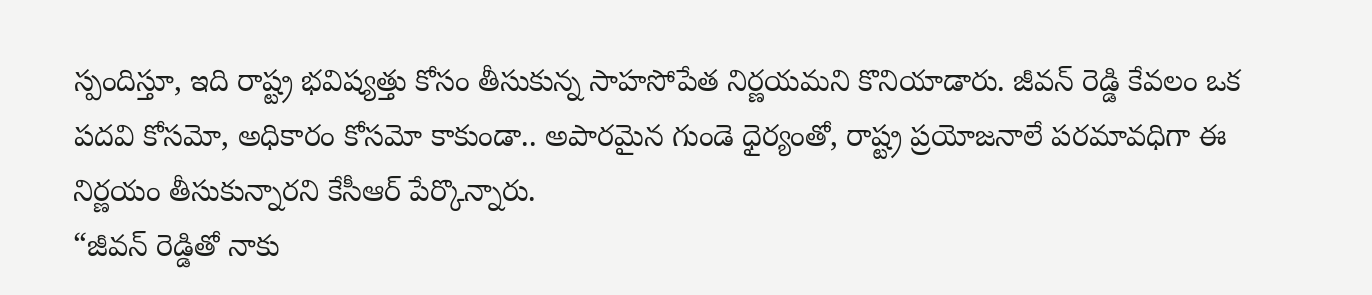స్పందిస్తూ, ఇది రాష్ట్ర భవిష్యత్తు కోసం తీసుకున్న సాహసోపేత నిర్ణయమని కొనియాడారు. జీవన్ రెడ్డి కేవలం ఒక పదవి కోసమో, అధికారం కోసమో కాకుండా.. అపారమైన గుండె ధైర్యంతో, రాష్ట్ర ప్రయోజనాలే పరమావధిగా ఈ నిర్ణయం తీసుకున్నారని కేసీఆర్ పేర్కొన్నారు.
“జీవన్ రెడ్డితో నాకు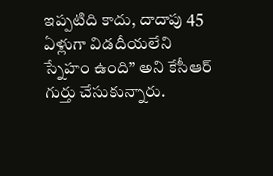ఇప్పటిది కాదు, దాదాపు 45 ఏళ్లుగా విడదీయలేని స్నేహం ఉంది” అని కేసీఆర్ గుర్తు చేసుకున్నారు.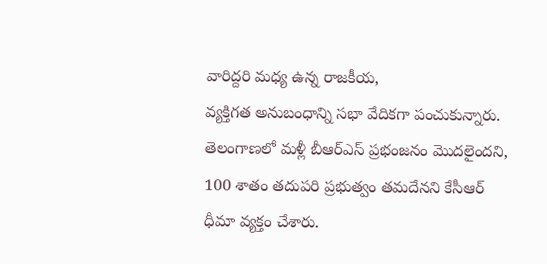వారిద్దరి మధ్య ఉన్న రాజకీయ,
వ్యక్తిగత అనుబంధాన్ని సభా వేదికగా పంచుకున్నారు. తెలంగాణలో మళ్లీ బీఆర్ఎస్ ప్రభంజనం మొదలైందని, 100 శాతం తదుపరి ప్రభుత్వం తమదేనని కేసీఆర్ ధీమా వ్యక్తం చేశారు.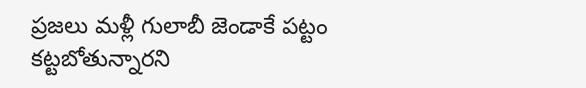ప్రజలు మళ్లీ గులాబీ జెండాకే పట్టం కట్టబోతున్నారని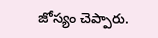జోస్యం చెప్పారు.